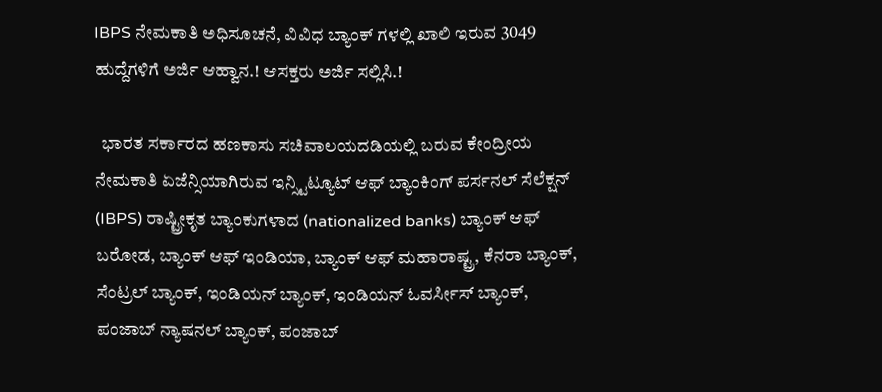IBPS ನೇಮಕಾತಿ ಅಧಿಸೂಚನೆ, ವಿವಿಧ ಬ್ಯಾಂಕ್ ಗಳಲ್ಲಿ ಖಾಲಿ ಇರುವ 3049 ಹುದ್ದೆಗಳಿಗೆ ಅರ್ಜಿ ಆಹ್ವಾನ.! ಆಸಕ್ತರು ಅರ್ಜಿ ಸಲ್ಲಿಸಿ.!

  ಭಾರತ ಸರ್ಕಾರದ ಹಣಕಾಸು ಸಚಿವಾಲಯದಡಿಯಲ್ಲಿ ಬರುವ ಕೇಂದ್ರೀಯ ನೇಮಕಾತಿ ಏಜೆನ್ಸಿಯಾಗಿರುವ ಇನ್ಸ್ಟಿಟ್ಯೂಟ್ ಆಫ್ ಬ್ಯಾಂಕಿಂಗ್ ಪರ್ಸನಲ್ ಸೆಲೆಕ್ಷನ್ (IBPS) ರಾಷ್ಟ್ರೀಕೃತ ಬ್ಯಾಂಕುಗಳಾದ (nationalized banks) ಬ್ಯಾಂಕ್ ಆಫ್ ಬರೋಡ, ಬ್ಯಾಂಕ್ ಆಫ್ ಇಂಡಿಯಾ, ಬ್ಯಾಂಕ್ ಆಫ್ ಮಹಾರಾಷ್ಟ್ರ, ಕೆನರಾ ಬ್ಯಾಂಕ್, ಸೆಂಟ್ರಲ್ ಬ್ಯಾಂಕ್, ಇಂಡಿಯನ್ ಬ್ಯಾಂಕ್, ಇಂಡಿಯನ್ ಓವರ್ಸೀಸ್ ಬ್ಯಾಂಕ್, ಪಂಜಾಬ್ ನ್ಯಾಷನಲ್ ಬ್ಯಾಂಕ್, ಪಂಜಾಬ್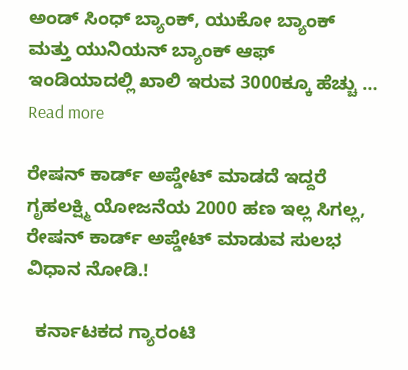ಅಂಡ್ ಸಿಂಧ್ ಬ್ಯಾಂಕ್, ಯುಕೋ ಬ್ಯಾಂಕ್ ಮತ್ತು ಯುನಿಯನ್ ಬ್ಯಾಂಕ್ ಆಫ್ ಇಂಡಿಯಾದಲ್ಲಿ ಖಾಲಿ ಇರುವ 3000ಕ್ಕೂ ಹೆಚ್ಚು … Read more

ರೇಷನ್ ಕಾರ್ಡ್ ಅಪ್ಡೇಟ್ ಮಾಡದೆ ಇದ್ದರೆ ಗೃಹಲಕ್ಷ್ಮಿ ಯೋಜನೆಯ 2000 ಹಣ ಇಲ್ಲ ಸಿಗಲ್ಲ, ರೇಷನ್ ಕಾರ್ಡ್ ಅಪ್ಡೇಟ್ ಮಾಡುವ ಸುಲಭ ವಿಧಾನ ನೋಡಿ.!

  ಕರ್ನಾಟಕದ ಗ್ಯಾರಂಟಿ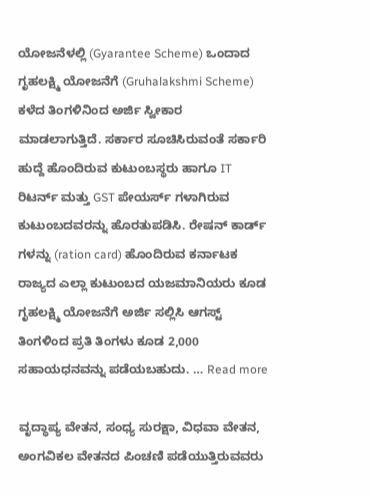ಯೋಜನೆಳಲ್ಲಿ (Gyarantee Scheme) ಒಂದಾದ ಗೃಹಲಕ್ಷ್ಮಿ ಯೋಜನೆಗೆ (Gruhalakshmi Scheme) ಕಳೆದ ತಿಂಗಳಿನಿಂದ ಅರ್ಜಿ ಸ್ವೀಕಾರ ಮಾಡಲಾಗುತ್ತಿದೆ. ಸರ್ಕಾರ ಸೂಚಿಸಿರುವಂತೆ ಸರ್ಕಾರಿ ಹುದ್ದೆ ಹೊಂದಿರುವ ಕುಟುಂಬಸ್ಥರು ಹಾಗೂ IT ರಿಟರ್ನ್ ಮತ್ತು GST ಪೇಯರ್ಸ್ ಗಳಾಗಿರುವ ಕುಟುಂಬದವರನ್ನು ಹೊರತುಪಡಿಸಿ. ರೇಷನ್ ಕಾರ್ಡ್ ಗಳನ್ನು (ration card) ಹೊಂದಿರುವ ಕರ್ನಾಟಕ ರಾಜ್ಯದ ಎಲ್ಲಾ ಕುಟುಂಬದ ಯಜಮಾನಿಯರು ಕೂಡ ಗೃಹಲಕ್ಷ್ಮಿ ಯೋಜನೆಗೆ ಅರ್ಜಿ ಸಲ್ಲಿಸಿ ಆಗಸ್ಟ್ ತಿಂಗಳಿಂದ ಪ್ರತಿ ತಿಂಗಳು ಕೂಡ 2,000 ಸಹಾಯಧನವನ್ನು ಪಡೆಯಬಹುದು. … Read more

ವೃದ್ಧಾಪ್ಯ ವೇತನ, ಸಂಧ್ಯ ಸುರಕ್ಷಾ, ವಿಧವಾ ವೇತನ, ಅಂಗವಿಕಲ ವೇತನದ ಪಿಂಚಣಿ ಪಡೆಯುತ್ತಿರುವವರು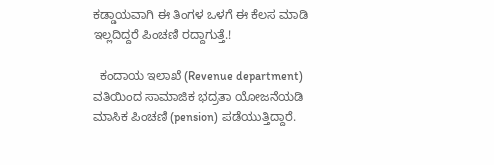ಕಡ್ಡಾಯವಾಗಿ ಈ ತಿಂಗಳ ಒಳಗೆ ಈ ಕೆಲಸ ಮಾಡಿ ಇಲ್ಲದಿದ್ದರೆ ಪಿಂಚಣಿ ರದ್ದಾಗುತ್ತೆ.!

  ಕಂದಾಯ ಇಲಾಖೆ (Revenue department) ವತಿಯಿಂದ ಸಾಮಾಜಿಕ ಭದ್ರತಾ ಯೋಜನೆಯಡಿ ಮಾಸಿಕ ಪಿಂಚಣಿ (pension) ಪಡೆಯುತ್ತಿದ್ದಾರೆ.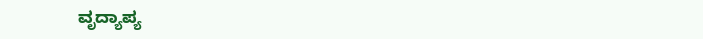ವೃದ್ಯಾಪ್ಯ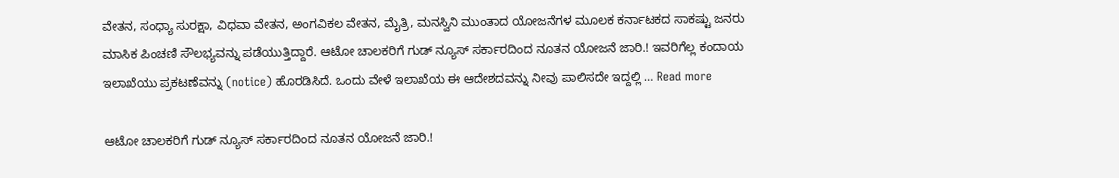ವೇತನ, ಸಂಧ್ಯಾ ಸುರಕ್ಷಾ, ವಿಧವಾ ವೇತನ, ಅಂಗವಿಕಲ ವೇತನ, ಮೈತ್ರಿ, ಮನಸ್ವಿನಿ ಮುಂತಾದ ಯೋಜನೆಗಳ ಮೂಲಕ ಕರ್ನಾಟಕದ ಸಾಕಷ್ಟು ಜನರು ಮಾಸಿಕ ಪಿಂಚಣಿ ಸೌಲಭ್ಯವನ್ನು ಪಡೆಯುತ್ತಿದ್ದಾರೆ. ಆಟೋ ಚಾಲಕರಿಗೆ ಗುಡ್ ನ್ಯೂಸ್ ಸರ್ಕಾರದಿಂದ ನೂತನ ಯೋಜನೆ ಜಾರಿ.! ಇವರಿಗೆಲ್ಲ ಕಂದಾಯ ಇಲಾಖೆಯು ಪ್ರಕಟಣೆವನ್ನು (notice) ಹೊರಡಿಸಿದೆ. ಒಂದು ವೇಳೆ ಇಲಾಖೆಯ ಈ ಆದೇಶದವನ್ನು ನೀವು ಪಾಲಿಸದೇ ಇದ್ದಲ್ಲಿ … Read more

ಆಟೋ ಚಾಲಕರಿಗೆ ಗುಡ್ ನ್ಯೂಸ್ ಸರ್ಕಾರದಿಂದ ನೂತನ ಯೋಜನೆ ಜಾರಿ.!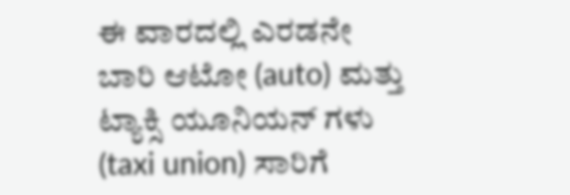ಈ ವಾರದಲ್ಲಿ ಎರಡನೇ ಬಾರಿ ಆಟೋ (auto) ಮತ್ತು ಟ್ಯಾಕ್ಸಿ ಯೂನಿಯನ್ ಗಳು (taxi union) ಸಾರಿಗೆ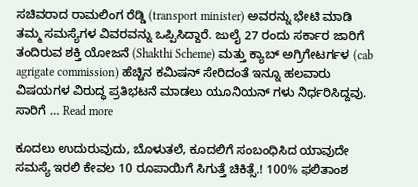ಸಚಿವರಾದ ರಾಮಲಿಂಗ ರೆಡ್ಡಿ (transport minister) ಅವರನ್ನು ಭೇಟಿ ಮಾಡಿ ತಮ್ಮ ಸಮಸ್ಯೆಗಳ ವಿವರವನ್ನು ಒಪ್ಪಿಸಿದ್ದಾರೆ. ಜುಲೈ 27 ರಂದು ಸರ್ಕಾರ ಜಾರಿಗೆ ತಂದಿರುವ ಶಕ್ತಿ ಯೋಜನೆ (Shakthi Scheme) ಮತ್ತು ಕ್ಯಾಬ್ ಅಗ್ರಿಗೇಟರ್ಗಳ (cab agrigate commission) ಹೆಚ್ಚಿನ ಕಮಿಷನ್ ಸೇರಿದಂತೆ ಇನ್ನೂ ಹಲವಾರು ವಿಷಯಗಳ ವಿರುದ್ಧ ಪ್ರತಿಭಟನೆ ಮಾಡಲು ಯೂನಿಯನ್ ಗಳು ನಿರ್ಧರಿಸಿದ್ದವು. ಸಾರಿಗೆ … Read more

ಕೂದಲು ಉದುರುವುದು, ಬೊಳುತಲೆ, ಕೂದಲಿಗೆ ಸಂಬಂಧಿಸಿದ ಯಾವುದೇ ಸಮಸ್ಯೆ ಇರಲಿ ಕೇವಲ 10 ರೂಪಾಯಿಗೆ ಸಿಗುತ್ತೆ ಚಿಕಿತ್ಸೆ.! 100% ಫಲಿತಾಂಶ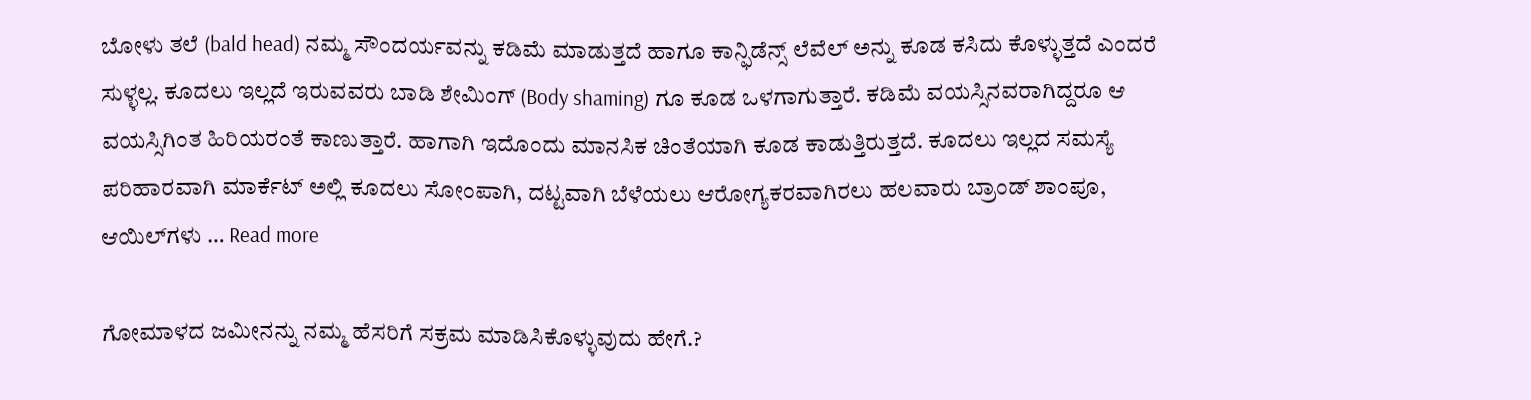ಬೋಳು ತಲೆ (bald head) ನಮ್ಮ ಸೌಂದರ್ಯವನ್ನು ಕಡಿಮೆ ಮಾಡುತ್ತದೆ ಹಾಗೂ ಕಾನ್ಫಿಡೆನ್ಸ್ ಲೆವೆಲ್ ಅನ್ನು ಕೂಡ ಕಸಿದು ಕೊಳ್ಳುತ್ತದೆ ಎಂದರೆ ಸುಳ್ಳಲ್ಲ. ಕೂದಲು ಇಲ್ಲದೆ ಇರುವವರು ಬಾಡಿ ಶೇಮಿಂಗ್ (Body shaming) ಗೂ ಕೂಡ ಒಳಗಾಗುತ್ತಾರೆ. ಕಡಿಮೆ ವಯಸ್ಸಿನವರಾಗಿದ್ದರೂ ಆ ವಯಸ್ಸಿಗಿಂತ ಹಿರಿಯರಂತೆ ಕಾಣುತ್ತಾರೆ. ಹಾಗಾಗಿ ಇದೊಂದು ಮಾನಸಿಕ ಚಿಂತೆಯಾಗಿ ಕೂಡ ಕಾಡುತ್ತಿರುತ್ತದೆ. ಕೂದಲು ಇಲ್ಲದ ಸಮಸ್ಯೆ ಪರಿಹಾರವಾಗಿ ಮಾರ್ಕೆಟ್ ಅಲ್ಲಿ ಕೂದಲು ಸೋಂಪಾಗಿ, ದಟ್ಟವಾಗಿ ಬೆಳೆಯಲು ಆರೋಗ್ಯಕರವಾಗಿರಲು ಹಲವಾರು ಬ್ರಾಂಡ್ ಶಾಂಪೂ, ಆಯಿಲ್‌ಗಳು … Read more

ಗೋಮಾಳದ ಜಮೀನನ್ನು ನಮ್ಮ ಹೆಸರಿಗೆ ಸಕ್ರಮ ಮಾಡಿಸಿಕೊಳ್ಳುವುದು ಹೇಗೆ.?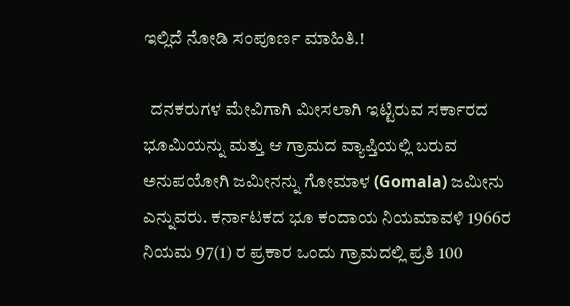ಇಲ್ಲಿದೆ ನೋಡಿ ಸಂಪೂರ್ಣ ಮಾಹಿತಿ.!

  ದನಕರುಗಳ ಮೇವಿಗಾಗಿ ಮೀಸಲಾಗಿ ಇಟ್ಟಿರುವ ಸರ್ಕಾರದ ಭೂಮಿಯನ್ನು ಮತ್ತು ಆ ಗ್ರಾಮದ ವ್ಯಾಪ್ತಿಯಲ್ಲಿ ಬರುವ ಅನುಪಯೋಗಿ ಜಮೀನನ್ನು ಗೋಮಾಳ (Gomala) ಜಮೀನು ಎನ್ನುವರು. ಕರ್ನಾಟಕದ ಭೂ ಕಂದಾಯ ನಿಯಮಾವಳಿ 1966ರ ನಿಯಮ 97(1) ರ ಪ್ರಕಾರ ಒಂದು ಗ್ರಾಮದಲ್ಲಿ ಪ್ರತಿ 100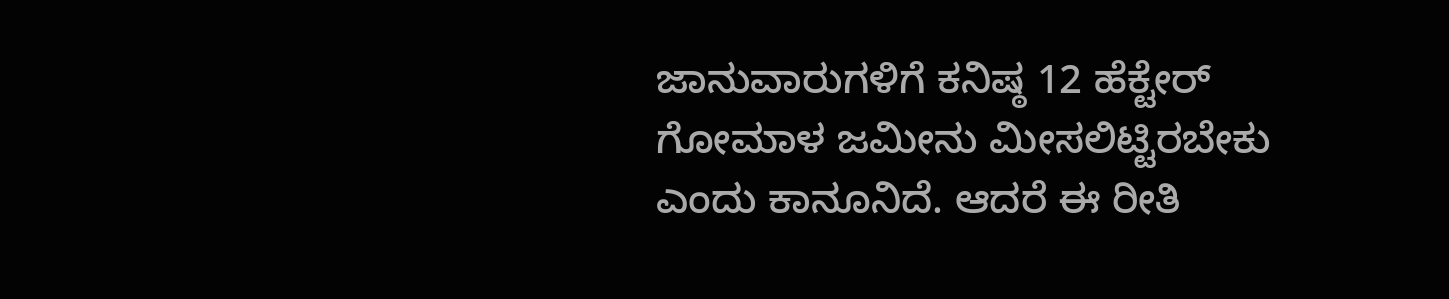ಜಾನುವಾರುಗಳಿಗೆ ಕನಿಷ್ಠ 12 ಹೆಕ್ಟೇರ್ ಗೋಮಾಳ ಜಮೀನು ಮೀಸಲಿಟ್ಟಿರಬೇಕು ಎಂದು ಕಾನೂನಿದೆ. ಆದರೆ ಈ ರೀತಿ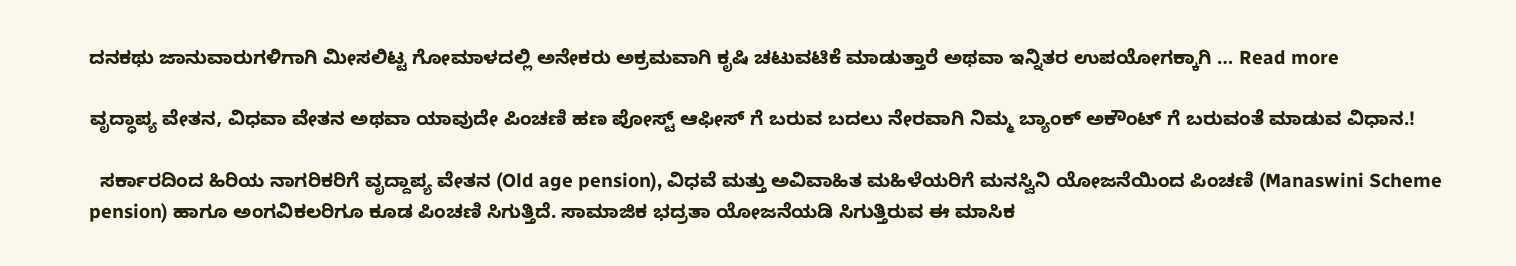ದನಕಥು ಜಾನುವಾರುಗಳಿಗಾಗಿ ಮೀಸಲಿಟ್ಟ ಗೋಮಾಳದಲ್ಲಿ ಅನೇಕರು ಅಕ್ರಮವಾಗಿ ಕೃಷಿ ಚಟುವಟಿಕೆ ಮಾಡುತ್ತಾರೆ ಅಥವಾ ಇನ್ನಿತರ ಉಪಯೋಗಕ್ಕಾಗಿ … Read more

ವೃದ್ಧಾಪ್ಯ ವೇತನ, ವಿಧವಾ ವೇತನ ಅಥವಾ ಯಾವುದೇ ಪಿಂಚಣಿ ಹಣ ಪೋಸ್ಟ್ ಆಫೀಸ್ ಗೆ ಬರುವ ಬದಲು ನೇರವಾಗಿ ನಿಮ್ಮ ಬ್ಯಾಂಕ್ ಅಕೌಂಟ್ ಗೆ ಬರುವಂತೆ ಮಾಡುವ ವಿಧಾನ.!

  ಸರ್ಕಾರದಿಂದ ಹಿರಿಯ ನಾಗರಿಕರಿಗೆ ವೃದ್ದಾಪ್ಯ ವೇತನ (Old age pension), ವಿಧವೆ ಮತ್ತು ಅವಿವಾಹಿತ ಮಹಿಳೆಯರಿಗೆ ಮನಸ್ವಿನಿ ಯೋಜನೆಯಿಂದ ಪಿಂಚಣಿ (Manaswini Scheme pension) ಹಾಗೂ ಅಂಗವಿಕಲರಿಗೂ ಕೂಡ ಪಿಂಚಣಿ ಸಿಗುತ್ತಿದೆ. ಸಾಮಾಜಿಕ ಭದ್ರತಾ ಯೋಜನೆಯಡಿ ಸಿಗುತ್ತಿರುವ ಈ ಮಾಸಿಕ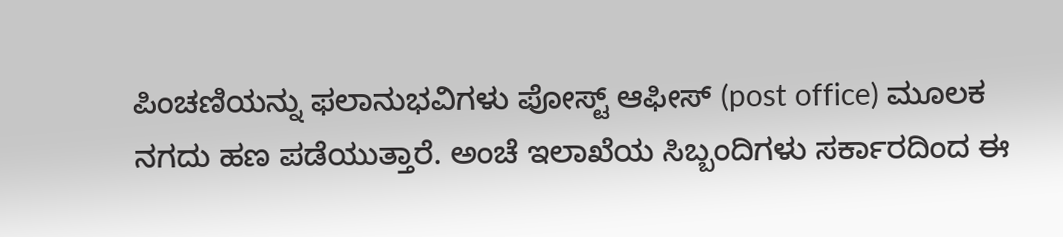ಪಿಂಚಣಿಯನ್ನು ಫಲಾನುಭವಿಗಳು ಪೋಸ್ಟ್ ಆಫೀಸ್ (post office) ಮೂಲಕ ನಗದು ಹಣ ಪಡೆಯುತ್ತಾರೆ. ಅಂಚೆ ಇಲಾಖೆಯ ಸಿಬ್ಬಂದಿಗಳು ಸರ್ಕಾರದಿಂದ ಈ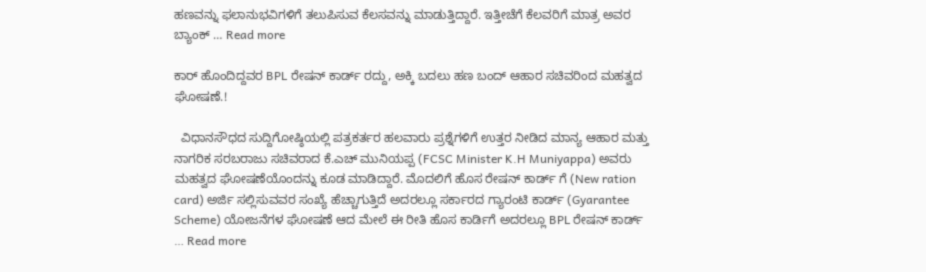ಹಣವನ್ನು ಫಲಾನುಭವಿಗಳಿಗೆ ತಲುಪಿಸುವ ಕೆಲಸವನ್ನು ಮಾಡುತ್ತಿದ್ದಾರೆ. ಇತ್ತೀಚೆಗೆ ಕೆಲವರಿಗೆ ಮಾತ್ರ ಅವರ ಬ್ಯಾಂಕ್ … Read more

ಕಾರ್ ಹೊಂದಿದ್ದವರ BPL ರೇಷನ್ ಕಾರ್ಡ್ ರದ್ದು, ಅಕ್ಕಿ ಬದಲು ಹಣ ಬಂದ್ ಆಹಾರ ಸಚಿವರಿಂದ ಮಹತ್ವದ ಘೋಷಣೆ.!

  ವಿಧಾನಸೌಧದ ಸುದ್ದಿಗೋಷ್ಠಿಯಲ್ಲಿ ಪತ್ರಕರ್ತರ ಹಲವಾರು ಪ್ರಶ್ನೆಗಳಿಗೆ ಉತ್ತರ ನೀಡಿದ ಮಾನ್ಯ ಆಹಾರ ಮತ್ತು ನಾಗರಿಕ ಸರಬರಾಜು ಸಚಿವರಾದ ಕೆ.ಎಚ್ ಮುನಿಯಪ್ಪ (FCSC Minister K.H Muniyappa) ಅವರು ಮಹತ್ವದ ಘೋಷಣೆಯೊಂದನ್ನು ಕೂಡ ಮಾಡಿದ್ದಾರೆ. ಮೊದಲಿಗೆ ಹೊಸ ರೇಷನ್ ಕಾರ್ಡ್ ಗೆ (New ration card) ಅರ್ಜಿ ಸಲ್ಲಿಸುವವರ ಸಂಖ್ಯೆ ಹೆಚ್ಚಾಗುತ್ತಿದೆ ಅದರಲ್ಲೂ ಸರ್ಕಾರದ ಗ್ಯಾರಂಟಿ ಕಾರ್ಡ್ (Gyarantee Scheme) ಯೋಜನೆಗಳ ಘೋಷಣೆ ಆದ ಮೇಲೆ ಈ ರೀತಿ ಹೊಸ ಕಾರ್ಡಿಗೆ ಅದರಲ್ಲೂ BPL ರೇಷನ್ ಕಾರ್ಡ್ … Read more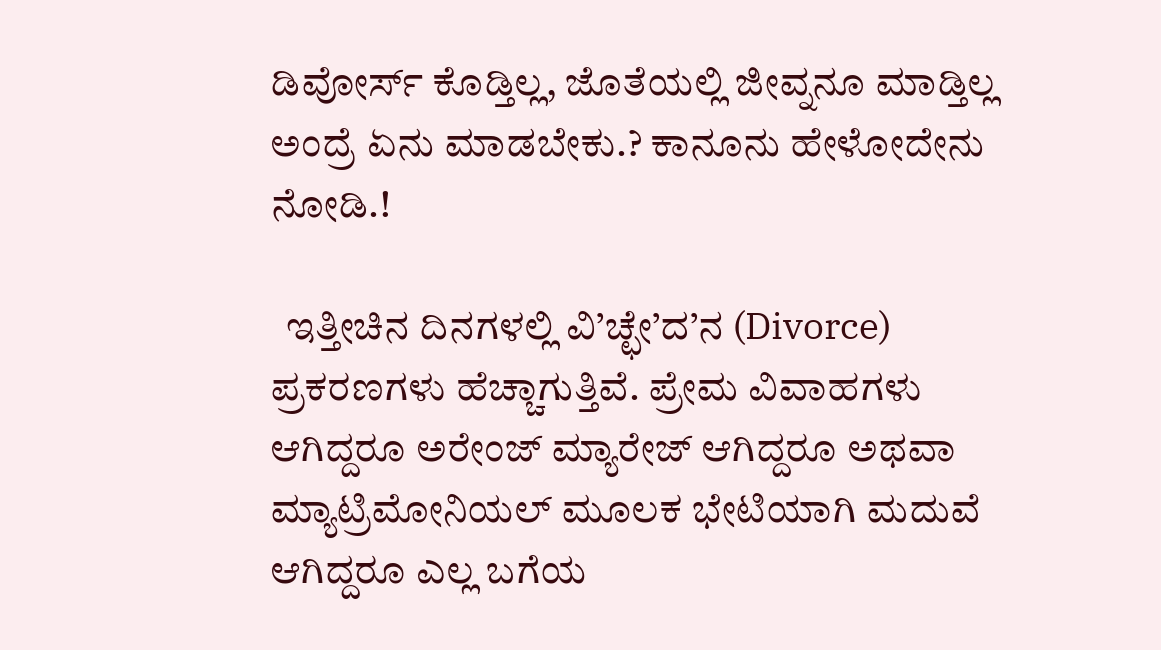ಡಿವೋರ್ಸ್ ಕೊಡ್ತಿಲ್ಲ, ಜೊತೆಯಲ್ಲಿ ಜೀವ್ನನೂ ಮಾಡ್ತಿಲ್ಲ ಅಂದ್ರೆ ಏನು ಮಾಡಬೇಕು.? ಕಾನೂನು ಹೇಳೋದೇನು ನೋಡಿ.!

  ಇತ್ತೀಚಿನ ದಿನಗಳಲ್ಲಿ ವಿ’ಚ್ಛೇ’ದ’ನ (Divorce) ಪ್ರಕರಣಗಳು ಹೆಚ್ಚಾಗುತ್ತಿವೆ. ಪ್ರೇಮ ವಿವಾಹಗಳು ಆಗಿದ್ದರೂ ಅರೇಂಜ್ ಮ್ಯಾರೇಜ್ ಆಗಿದ್ದರೂ ಅಥವಾ ಮ್ಯಾಟ್ರಿಮೋನಿಯಲ್ ಮೂಲಕ ಭೇಟಿಯಾಗಿ ಮದುವೆ ಆಗಿದ್ದರೂ ಎಲ್ಲ ಬಗೆಯ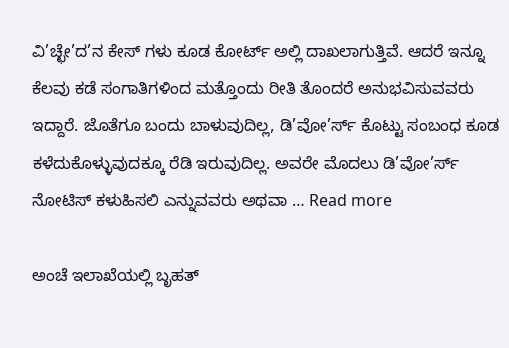ವಿ’ಚ್ಛೇ’ದ’ನ ಕೇಸ್ ಗಳು ಕೂಡ ಕೋರ್ಟ್ ಅಲ್ಲಿ ದಾಖಲಾಗುತ್ತಿವೆ. ಆದರೆ ಇನ್ನೂ ಕೆಲವು ಕಡೆ ಸಂಗಾತಿಗಳಿಂದ ಮತ್ತೊಂದು ರೀತಿ ತೊಂದರೆ ಅನುಭವಿಸುವವರು ಇದ್ದಾರೆ. ಜೊತೆಗೂ ಬಂದು ಬಾಳುವುದಿಲ್ಲ, ಡಿ’ವೋ’ರ್ಸ್ ಕೊಟ್ಟು ಸಂಬಂಧ ಕೂಡ ಕಳೆದುಕೊಳ್ಳುವುದಕ್ಕೂ ರೆಡಿ ಇರುವುದಿಲ್ಲ. ಅವರೇ ಮೊದಲು ಡಿ’ವೋ’ರ್ಸ್ ನೋಟಿಸ್ ಕಳುಹಿಸಲಿ ಎನ್ನುವವರು ಅಥವಾ … Read more

ಅಂಚೆ ಇಲಾಖೆಯಲ್ಲಿ ಬೃಹತ್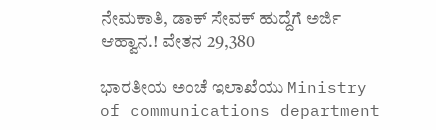ನೇಮಕಾತಿ, ಡಾಕ್ ಸೇವಕ್ ಹುದ್ದೆಗೆ ಅರ್ಜಿ ಆಹ್ವಾನ.! ವೇತನ 29,380

ಭಾರತೀಯ ಅಂಚೆ ಇಲಾಖೆಯು Ministry of communications department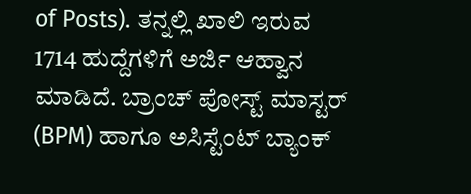of Posts). ತನ್ನಲ್ಲಿ ಖಾಲಿ ಇರುವ 1714 ಹುದ್ದೆಗಳಿಗೆ ಅರ್ಜಿ ಆಹ್ವಾನ ಮಾಡಿದೆ. ಬ್ರಾಂಚ್ ಪೋಸ್ಟ್ ಮಾಸ್ಟರ್ (BPM) ಹಾಗೂ ಅಸಿಸ್ಟೆಂಟ್ ಬ್ಯಾಂಕ್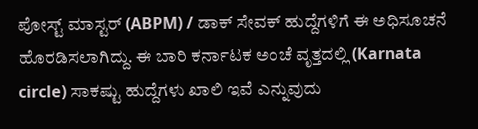ಪೋಸ್ಟ್ ಮಾಸ್ಟರ್ (ABPM) / ಡಾಕ್ ಸೇವಕ್ ಹುದ್ದೆಗಳಿಗೆ ಈ ಅಧಿಸೂಚನೆ ಹೊರಡಿಸಲಾಗಿದ್ದು. ಈ ಬಾರಿ ಕರ್ನಾಟಕ ಅಂಚೆ ವೃತ್ತದಲ್ಲಿ (Karnata circle) ಸಾಕಷ್ಟು ಹುದ್ದೆಗಳು ಖಾಲಿ ಇವೆ ಎನ್ನುವುದು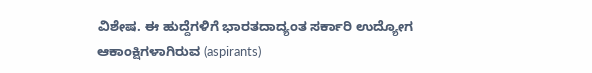ವಿಶೇಷ. ಈ ಹುದ್ದೆಗಳಿಗೆ ಭಾರತದಾದ್ಯಂತ ಸರ್ಕಾರಿ ಉದ್ಯೋಗ ಆಕಾಂಕ್ಷಿಗಳಾಗಿರುವ (aspirants)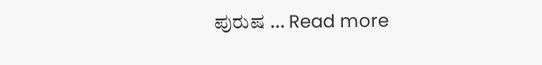ಪುರುಷ … Read more